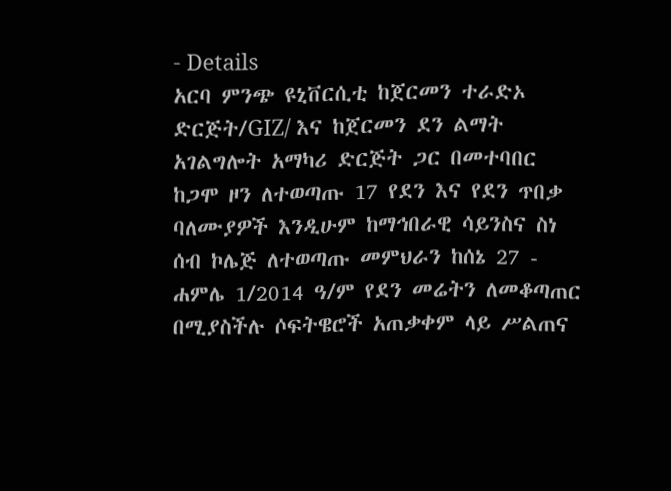- Details
አርባ ምንጭ ዩኒቨርሲቲ ከጀርመን ተራድኦ ድርጅት/GIZ/ እና ከጀርመን ደን ልማት አገልግሎት አማካሪ ድርጅት ጋር በመተባበር ከጋሞ ዞን ለተወጣጡ 17 የደን እና የደን ጥበቃ ባለሙያዎች እንዲሁም ከማኅበራዊ ሳይንስና ስነ ሰብ ኮሌጅ ለተወጣጡ መምህራን ከሰኔ 27 - ሐምሌ 1/2014 ዓ/ም የደን መሬትን ለመቆጣጠር በሚያስችሉ ሶፍትዌሮች አጠቃቀም ላይ ሥልጠና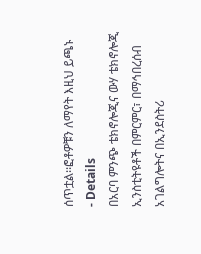ሰጥቷል፡፡ፎቶዎቹን ለማየት እዚህ ይጫኑ
- Details
በአርባ ምንጭ ቴክኖሎጂና ውሃ ቴክኖሎጂ ኢንስቲትዩቶች በምርምር፣ በማኅበረሰብ አገልግሎትና በኢንደስትሪ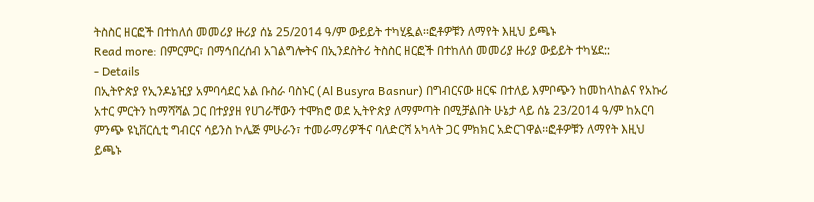ትስስር ዘርፎች በተከለሰ መመሪያ ዙሪያ ሰኔ 25/2014 ዓ/ም ውይይት ተካሂዷል፡፡ፎቶዎቹን ለማየት እዚህ ይጫኑ
Read more: በምርምር፣ በማኅበረሰብ አገልግሎትና በኢንደስትሪ ትስስር ዘርፎች በተከለሰ መመሪያ ዙሪያ ውይይት ተካሄደ::
- Details
በኢትዮጵያ የኢንዶኔዢያ አምባሳደር አል ቡስራ ባስኑር (Al Busyra Basnur) በግብርናው ዘርፍ በተለይ እምቦጭን ከመከላከልና የአኩሪ አተር ምርትን ከማሻሻል ጋር በተያያዘ የሀገራቸውን ተሞክሮ ወደ ኢትዮጵያ ለማምጣት በሚቻልበት ሁኔታ ላይ ሰኔ 23/2014 ዓ/ም ከአርባ ምንጭ ዩኒቨርሲቲ ግብርና ሳይንስ ኮሌጅ ምሁራን፣ ተመራማሪዎችና ባለድርሻ አካላት ጋር ምክክር አድርገዋል፡፡ፎቶዎቹን ለማየት እዚህ ይጫኑ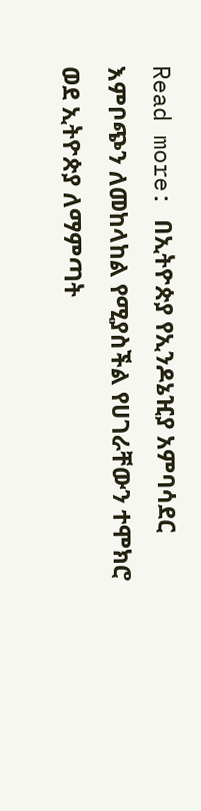Read more: በኢትዮጵያ የኢንዶኔዢያ አምባሳደር እምቦጭን ለመከላከል የሚያስችል የሀገራቸውን ተሞክሮ ወደ ኢትዮጵያ ለማምጣት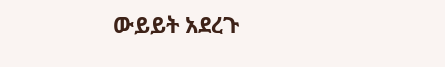ውይይት አደረጉ